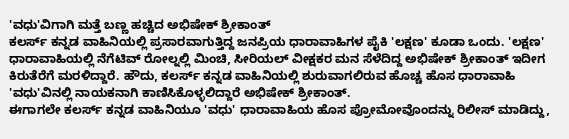'ವಧು'ವಿಗಾಗಿ ಮತ್ತೆ ಬಣ್ಣ ಹಚ್ಚಿದ ಅಭಿಷೇಕ್ ಶ್ರೀಕಾಂತ್
ಕಲರ್ಸ್ ಕನ್ನಡ ವಾಹಿನಿಯಲ್ಲಿ ಪ್ರಸಾರವಾಗುತ್ತಿದ್ದ ಜನಪ್ರಿಯ ಧಾರಾವಾಹಿಗಳ ಪೈಕಿ 'ಲಕ್ಷಣ' ಕೂಡಾ ಒಂದು. 'ಲಕ್ಷಣ' ಧಾರಾವಾಹಿಯಲ್ಲಿ ನೆಗೆಟಿವ್ ರೋಲ್ನಲ್ಲಿ ಮಿಂಚಿ, ಸೀರಿಯಲ್ ವೀಕ್ಷಕರ ಮನ ಸೆಳೆದಿದ್ದ ಅಭಿಷೇಕ್ ಶ್ರೀಕಾಂತ್ ಇದೀಗ ಕಿರುತೆರೆಗೆ ಮರಳಿದ್ದಾರೆ. ಹೌದು, ಕಲರ್ಸ್ ಕನ್ನಡ ವಾಹಿನಿಯಲ್ಲಿ ಶುರುವಾಗಲಿರುವ ಹೊಚ್ಚ ಹೊಸ ಧಾರಾವಾಹಿ 'ವಧು'ವಿನಲ್ಲಿ ನಾಯಕನಾಗಿ ಕಾಣಿಸಿಕೊಳ್ಳಲಿದ್ದಾರೆ ಅಭಿಷೇಕ್ ಶ್ರೀಕಾಂತ್.
ಈಗಾಗಲೇ ಕಲರ್ಸ್ ಕನ್ನಡ ವಾಹಿನಿಯೂ 'ವಧು' ಧಾರಾವಾಹಿಯ ಹೊಸ ಪ್ರೋಮೋವೊಂದನ್ನು ರಿಲೀಸ್ ಮಾಡಿದ್ದು,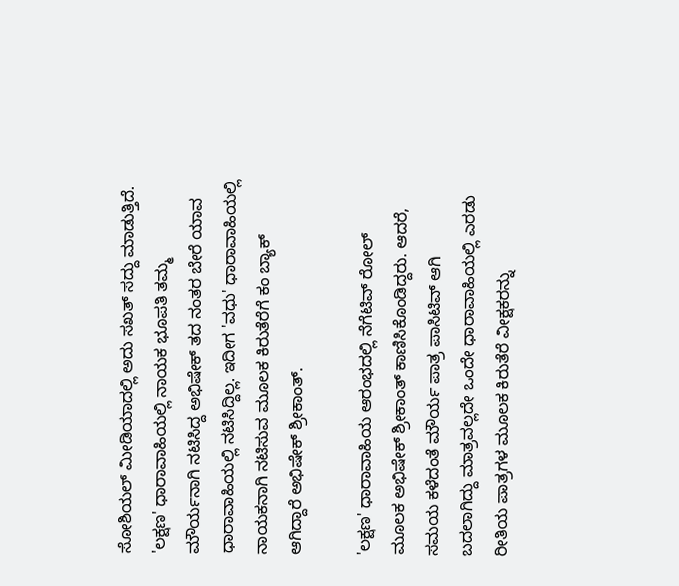ಸೋಶಿಯಲ್ ಮೀಡಿಯಾದಲ್ಲಿ ಅದು ಸಖತ್ ಸದ್ದು ಮಾಡುತ್ತಿದೆ. 'ಲಕ್ಷಣ' ಧಾರಾವಾಹಿಯಲ್ಲಿ ನಾಯಕ ಭೂಪತಿ ತಮ್ಮ ಮೌರ್ಯನಾಗಿ ನಟಿಸಿದ್ದ ಅಭಿಷೇಕ್ ತದ ನಂತರ ಬೇರೆ ಯಾವ ಧಾರಾವಾಹಿಯಲ್ಲಿ ನಟಿಸಿದ್ದಿಲ್ಲ. ಇದೀಗ 'ವಧು' ಧಾರಾವಾಹಿಯಲ್ಲಿ ನಾಯಕನಾಗಿ ನಟಿಸುವ ಮೂಲಕ ಕಿರುತೆರೆಗೆ ಕಂ ಬ್ಯಾಕ್ ಆಗಿದ್ದಾರೆ ಅಭಿಷೇಕ್ ಶ್ರೀಕಾಂತ್.

'ಲಕ್ಷಣ' ಧಾರಾವಾಹಿಯ ಆರಂಭದಲ್ಲಿ ನೆಗೆಟಿವ್ ರೋಲ್ ಮೂಲಕ ಅಭಿಷೇಕ್ ಶ್ರೀಕಾಂತ್ ಕಾಣಿಸಿಕೊಂಡಿದ್ದರು. ಆದರೆ, ಸಮಯ ಕಳೆದಂತೆ ಮೌರ್ಯ ಪಾತ್ರ ಪಾಸಿಟಿವ್ ಆಗಿ ಬದಲಾಗಿದ್ದು ಮಾತ್ರವಲ್ಲದೇ ಒಂದೇ ಧಾರಾವಾಹಿಯಲ್ಲಿ ಎರಡು ರೀತಿಯ ಪಾತ್ರಗಳ ಮೂಲಕ ಕಿರುತೆರೆ ವೀಕ್ಷಕರನ್ನು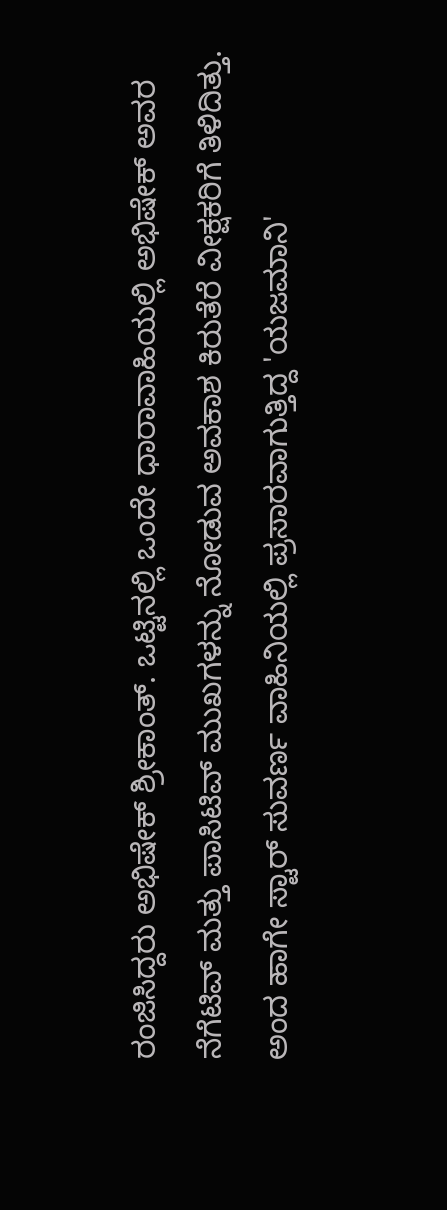ರಂಜಿಸಿದ್ದರು ಅಭಿಷೇಕ್ ಶ್ರೀಕಾಂತ್. ಒಟ್ಟಿನಲ್ಲಿ ಒಂದೇ ಧಾರಾವಾಹಿಯಲ್ಲಿ ಅಭಿಷೇಕ್ ಅವರ ನೆಗೆಟಿವ್ ಮತ್ತು ಪಾಸಿಟಿವ್ ಮುಖಗಳನ್ನು ನೋಡುವ ಅವಕಾಶ ಕಿರುತೆರೆ ವೀಕ್ಷಕರಿಗೆ ತಿಳಿದಿತ್ತು.
ಅಂದ ಹಾಗೇ ಸ್ಟಾರ್ ಸುವರ್ಣ ವಾಹಿನಿಯಲ್ಲಿ ಪ್ರಸಾರವಾಗುತ್ತಿದ್ದ 'ಯಜಮಾನಿ'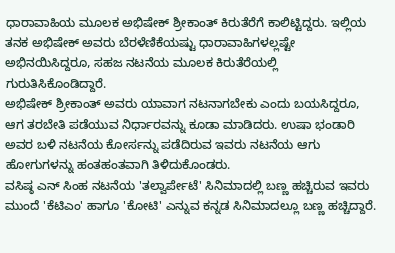ಧಾರಾವಾಹಿಯ ಮೂಲಕ ಅಭಿಷೇಕ್ ಶ್ರೀಕಾಂತ್ ಕಿರುತೆರೆಗೆ ಕಾಲಿಟ್ಟಿದ್ದರು. ಇಲ್ಲಿಯ ತನಕ ಅಭಿಷೇಕ್ ಅವರು ಬೆರಳೆಣಿಕೆಯಷ್ಟು ಧಾರಾವಾಹಿಗಳಲ್ಲಷ್ಟೇ ಅಭಿನಯಿಸಿದ್ದರೂ, ಸಹಜ ನಟನೆಯ ಮೂಲಕ ಕಿರುತೆರೆಯಲ್ಲಿ ಗುರುತಿಸಿಕೊಂಡಿದ್ದಾರೆ.
ಅಭಿಷೇಕ್ ಶ್ರೀಕಾಂತ್ ಅವರು ಯಾವಾಗ ನಟನಾಗಬೇಕು ಎಂದು ಬಯಸಿದ್ದರೂ, ಆಗ ತರಬೇತಿ ಪಡೆಯುವ ನಿರ್ಧಾರವನ್ನು ಕೂಡಾ ಮಾಡಿದರು. ಉಷಾ ಭಂಡಾರಿ ಅವರ ಬಳಿ ನಟನೆಯ ಕೋರ್ಸನ್ನು ಪಡೆದಿರುವ ಇವರು ನಟನೆಯ ಆಗು ಹೋಗುಗಳನ್ನು ಹಂತಹಂತವಾಗಿ ತಿಳಿದುಕೊಂಡರು.
ವಸಿಷ್ಠ ಎನ್ ಸಿಂಹ ನಟನೆಯ 'ತಲ್ವಾರ್ಪೇಟೆ' ಸಿನಿಮಾದಲ್ಲಿ ಬಣ್ಣ ಹಚ್ಚಿರುವ ಇವರು ಮುಂದೆ 'ಕೆಟಿಎಂ' ಹಾಗೂ 'ಕೋಟಿ' ಎನ್ನುವ ಕನ್ನಡ ಸಿನಿಮಾದಲ್ಲೂ ಬಣ್ಣ ಹಚ್ಚಿದ್ದಾರೆ.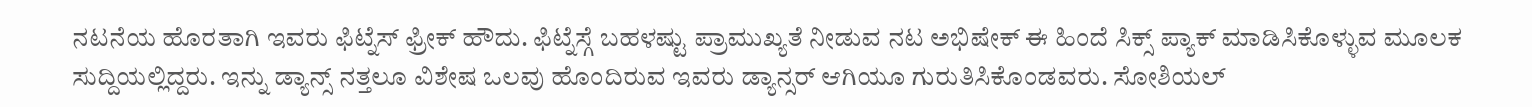ನಟನೆಯ ಹೊರತಾಗಿ ಇವರು ಫಿಟ್ನೆಸ್ ಫ್ರೀಕ್ ಹೌದು. ಫಿಟ್ನೆಸ್ಗೆ ಬಹಳಷ್ಟು ಪ್ರಾಮುಖ್ಯತೆ ನೀಡುವ ನಟ ಅಭಿಷೇಕ್ ಈ ಹಿಂದೆ ಸಿಕ್ಸ್ ಪ್ಯಾಕ್ ಮಾಡಿಸಿಕೊಳ್ಳುವ ಮೂಲಕ ಸುದ್ದಿಯಲ್ಲಿದ್ದರು. ಇನ್ನು ಡ್ಯಾನ್ಸ್ ನತ್ತಲೂ ವಿಶೇಷ ಒಲವು ಹೊಂದಿರುವ ಇವರು ಡ್ಯಾನ್ಸರ್ ಆಗಿಯೂ ಗುರುತಿಸಿಕೊಂಡವರು. ಸೋಶಿಯಲ್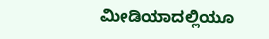ಮೀಡಿಯಾದಲ್ಲಿಯೂ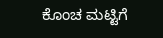ಕೊಂಚ ಮಟ್ಟಿಗೆ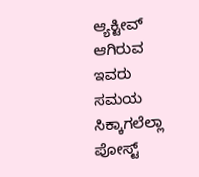ಆ್ಯಕ್ಟೀವ್ ಆಗಿರುವ ಇವರು ಸಮಯ ಸಿಕ್ಕಾಗಲೆಲ್ಲಾ ಪೋಸ್ಟ್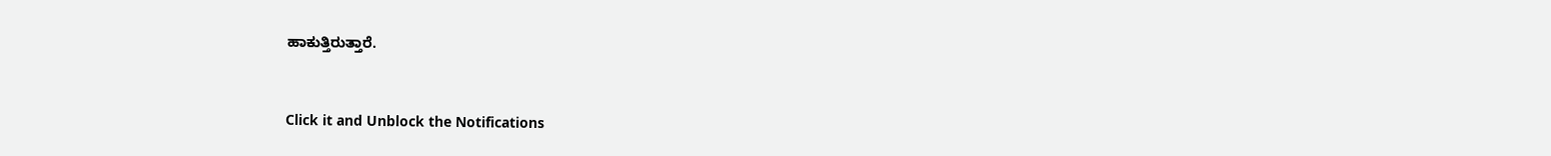ಹಾಕುತ್ತಿರುತ್ತಾರೆ.


Click it and Unblock the Notifications